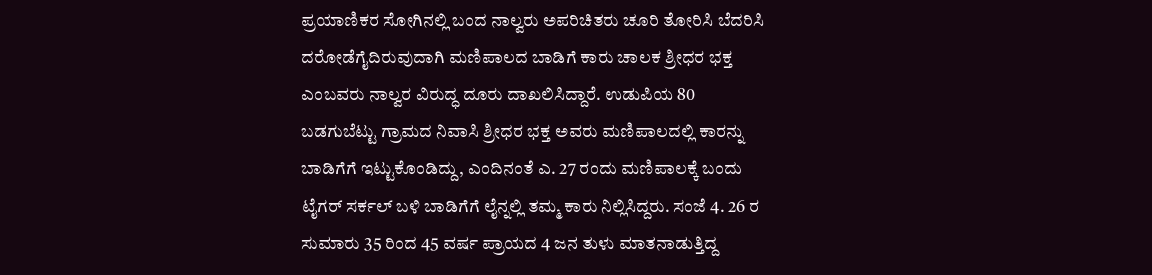ಪ್ರಯಾಣಿಕರ ಸೋಗಿನಲ್ಲಿ ಬಂದ ನಾಲ್ವರು ಅಪರಿಚಿತರು ಚೂರಿ ತೋರಿಸಿ ಬೆದರಿಸಿ ದರೋಡೆಗೈದಿರುವುದಾಗಿ ಮಣಿಪಾಲದ ಬಾಡಿಗೆ ಕಾರು ಚಾಲಕ ಶ್ರೀಧರ ಭಕ್ತ ಎಂಬವರು ನಾಲ್ವರ ವಿರುದ್ಧ ದೂರು ದಾಖಲಿಸಿದ್ದಾರೆ. ಉಡುಪಿಯ 80 ಬಡಗುಬೆಟ್ಟು ಗ್ರಾಮದ ನಿವಾಸಿ ಶ್ರೀಧರ ಭಕ್ತ ಅವರು ಮಣಿಪಾಲದಲ್ಲಿ ಕಾರನ್ನು ಬಾಡಿಗೆಗೆ ಇಟ್ಟುಕೊಂಡಿದ್ದು, ಎಂದಿನಂತೆ ಎ. 27 ರಂದು ಮಣಿಪಾಲಕ್ಕೆ ಬಂದು ಟೈಗರ್ ಸರ್ಕಲ್ ಬಳಿ ಬಾಡಿಗೆಗೆ ಲೈನ್ನಲ್ಲಿ ತಮ್ಮ ಕಾರು ನಿಲ್ಲಿಸಿದ್ದರು. ಸಂಜೆ 4. 26 ರ ಸುಮಾರು 35 ರಿಂದ 45 ವರ್ಷ ಪ್ರಾಯದ 4 ಜನ ತುಳು ಮಾತನಾಡುತ್ತಿದ್ದ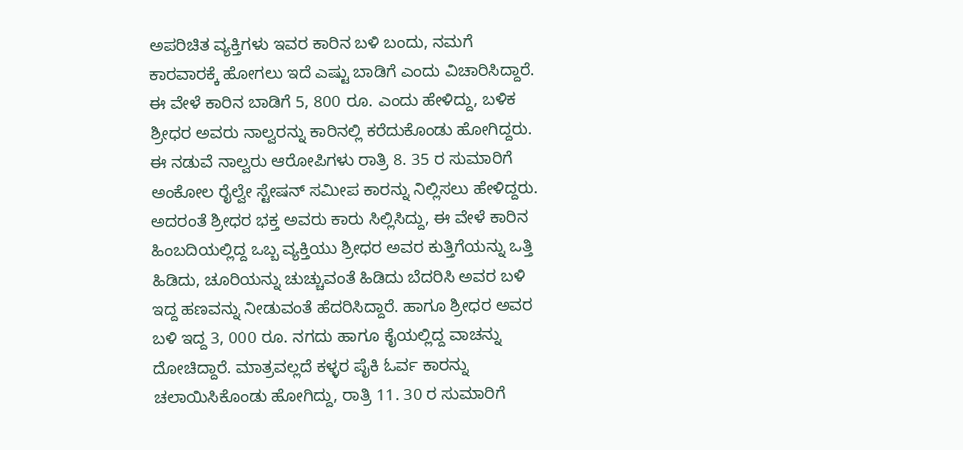ಅಪರಿಚಿತ ವ್ಯಕ್ತಿಗಳು ಇವರ ಕಾರಿನ ಬಳಿ ಬಂದು, ನಮಗೆ ಕಾರವಾರಕ್ಕೆ ಹೋಗಲು ಇದೆ ಎಷ್ಟು ಬಾಡಿಗೆ ಎಂದು ವಿಚಾರಿಸಿದ್ದಾರೆ. ಈ ವೇಳೆ ಕಾರಿನ ಬಾಡಿಗೆ 5, 800 ರೂ. ಎಂದು ಹೇಳಿದ್ದು, ಬಳಿಕ ಶ್ರೀಧರ ಅವರು ನಾಲ್ವರನ್ನು ಕಾರಿನಲ್ಲಿ ಕರೆದುಕೊಂಡು ಹೋಗಿದ್ದರು. ಈ ನಡುವೆ ನಾಲ್ವರು ಆರೋಪಿಗಳು ರಾತ್ರಿ 8. 35 ರ ಸುಮಾರಿಗೆ ಅಂಕೋಲ ರೈಲ್ವೇ ಸ್ಟೇಷನ್ ಸಮೀಪ ಕಾರನ್ನು ನಿಲ್ಲಿಸಲು ಹೇಳಿದ್ದರು. ಅದರಂತೆ ಶ್ರೀಧರ ಭಕ್ತ ಅವರು ಕಾರು ಸಿಲ್ಲಿಸಿದ್ದು, ಈ ವೇಳೆ ಕಾರಿನ ಹಿಂಬದಿಯಲ್ಲಿದ್ದ ಒಬ್ಬ ವ್ಯಕ್ತಿಯು ಶ್ರೀಧರ ಅವರ ಕುತ್ತಿಗೆಯನ್ನು ಒತ್ತಿ ಹಿಡಿದು, ಚೂರಿಯನ್ನು ಚುಚ್ಚುವಂತೆ ಹಿಡಿದು ಬೆದರಿಸಿ ಅವರ ಬಳಿ ಇದ್ದ ಹಣವನ್ನು ನೀಡುವಂತೆ ಹೆದರಿಸಿದ್ದಾರೆ. ಹಾಗೂ ಶ್ರೀಧರ ಅವರ ಬಳಿ ಇದ್ದ 3, 000 ರೂ. ನಗದು ಹಾಗೂ ಕೈಯಲ್ಲಿದ್ದ ವಾಚನ್ನು ದೋಚಿದ್ದಾರೆ. ಮಾತ್ರವಲ್ಲದೆ ಕಳ್ಳರ ಪೈಕಿ ಓರ್ವ ಕಾರನ್ನು ಚಲಾಯಿಸಿಕೊಂಡು ಹೋಗಿದ್ದು, ರಾತ್ರಿ 11. 30 ರ ಸುಮಾರಿಗೆ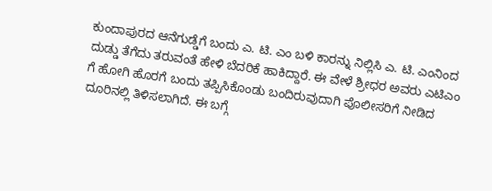ಕುಂದಾಪುರದ ಆನೆಗುಡ್ಡೆಗೆ ಬಂದು ಎ. ಟಿ. ಎಂ ಬಳಿ ಕಾರನ್ನು ನಿಲ್ಲಿಸಿ ಎ. ಟಿ. ಎಂನಿಂದ ದುಡ್ಡು ತೆಗೆದು ತರುವಂತೆ ಹೇಳಿ ಬೆದರಿಕೆ ಹಾಕಿದ್ದಾರೆ. ಈ ವೇಳೆ ಶ್ರೀಧರ ಅವರು ಎಟಿಎಂ ಗೆ ಹೋಗಿ ಹೊರಗೆ ಬಂದು ತಪ್ಪಿಸಿಕೊಂಡು ಬಂದಿರುವುದಾಗಿ ಪೊಲೀಸರಿಗೆ ನೀಡಿದ ದೂರಿನಲ್ಲಿ ತಿಳಿಸಲಾಗಿದೆ. ಈ ಬಗ್ಗೆ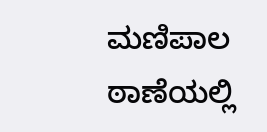ಮಣಿಪಾಲ ಠಾಣೆಯಲ್ಲಿ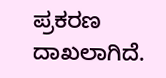ಪ್ರಕರಣ ದಾಖಲಾಗಿದೆ.